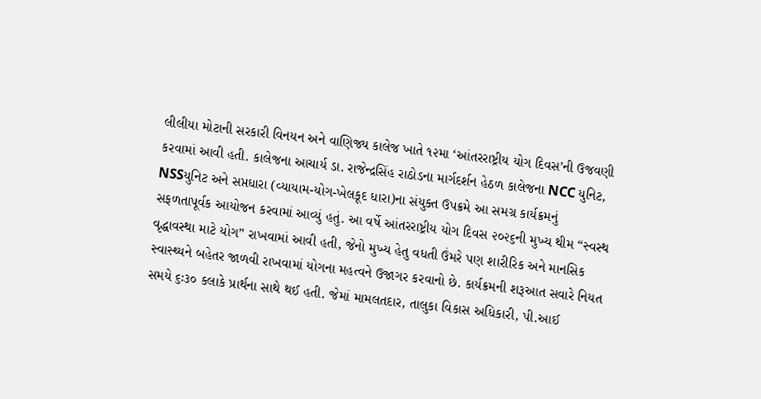લીલીયા મોટાની સરકારી વિનયન અને વાણિજ્ય કાલેજ ખાતે ૧૨મા ‘આંતરરાષ્ટ્રીય યોગ દિવસ’ની ઉજવણી કરવામાં આવી હતી. કાલેજના આચાર્ય ડા. રાજેન્દ્રસિંહ રાઠોડના માર્ગદર્શન હેઠળ કાલેજના NCC યુનિટ, NSSયુનિટ અને સપ્તધારા (વ્યાયામ-યોગ-ખેલકૂદ ધારા)ના સંયુક્ત ઉપક્રમે આ સમગ્ર કાર્યક્રમનું સફળતાપૂર્વક આયોજન કરવામાં આવ્યું હતું. આ વર્ષે આંતરરાષ્ટ્રીય યોગ દિવસ ૨૦૨૬ની મુખ્ય થીમ “સ્વસ્થ
વૃદ્ધાવસ્થા માટે યોગ” રાખવામાં આવી હતી, જેનો મુખ્ય હેતુ વધતી ઉંમરે પણ શારીરિક અને માનસિક સ્વાસ્થ્યને બહેતર જાળવી રાખવામાં યોગના મહત્વને ઉજાગર કરવાનો છે. કાર્યક્રમની શરૂઆત સવારે નિયત સમયે ૬ઃ૩૦ કલાકે પ્રાર્થના સાથે થઈ હતી. જેમાં મામલતદાર, તાલુકા વિકાસ અધિકારી, પી.આઈ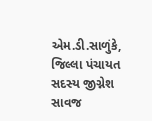એમ.ડી.સાળુંકે, જિલ્લા પંચાયત સદસ્ય જીગ્નેશ સાવજ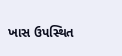ખાસ ઉપસ્થિત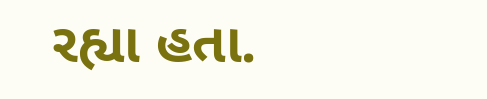રહ્યા હતા.